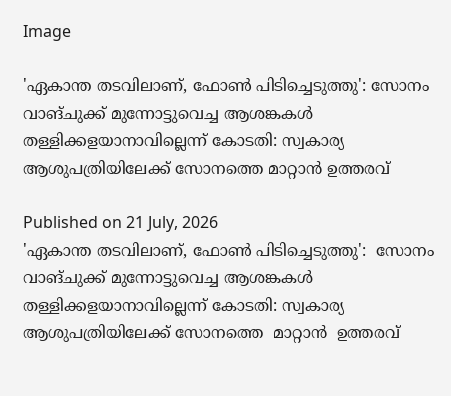Image

'ഏകാന്ത തടവിലാണ്, ഫോൺ പിടിച്ചെടുത്തു': സോനം വാങ്ചുക്ക് മുന്നോട്ടുവെച്ച ആശങ്കകൾ തള്ളിക്കളയാനാവില്ലെന്ന് കോടതി: സ്വകാര്യ ആശുപത്രിയിലേക്ക് സോനത്തെ മാറ്റാൻ ഉത്തരവ്

Published on 21 July, 2026
'ഏകാന്ത തടവിലാണ്, ഫോൺ പിടിച്ചെടുത്തു':  സോനം വാങ്ചുക്ക് മുന്നോട്ടുവെച്ച ആശങ്കകൾ തള്ളിക്കളയാനാവില്ലെന്ന് കോടതി: സ്വകാര്യ ആശുപത്രിയിലേക്ക് സോനത്തെ  മാറ്റാൻ  ഉത്തരവ്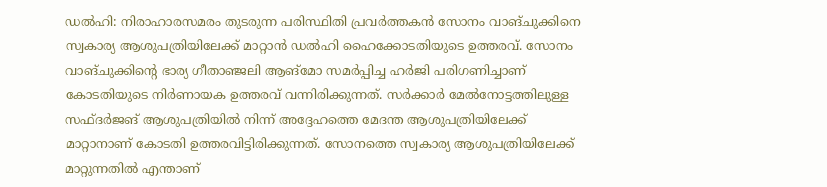ഡൽഹി: നിരാഹാരസമരം തുടരുന്ന പരിസ്ഥിതി പ്രവർത്തകൻ സോനം വാങ്ചുക്കിനെ സ്വകാര്യ ആശുപത്രിയിലേക്ക് മാറ്റാൻ ഡൽഹി ഹൈക്കോടതിയുടെ ഉത്തരവ്. സോനം വാങ്ചുക്കിന്റെ ഭാര്യ ഗീതാഞ്ജലി ആങ്‌മോ സമർപ്പിച്ച ഹർജി പരിഗണിച്ചാണ് കോടതിയുടെ നിർണായക ഉത്തരവ് വന്നിരിക്കുന്നത്. സർക്കാർ മേൽനോട്ടത്തിലുള്ള സഫ്ദർജങ് ആശുപത്രിയിൽ നിന്ന് അദ്ദേഹത്തെ മേദന്ത ആശുപത്രിയിലേക്ക് മാറ്റാനാണ് കോടതി ഉത്തരവിട്ടിരിക്കുന്നത്. സോനത്തെ സ്വകാര്യ ആശുപത്രിയിലേക്ക് മാറ്റുന്നതിൽ എന്താണ്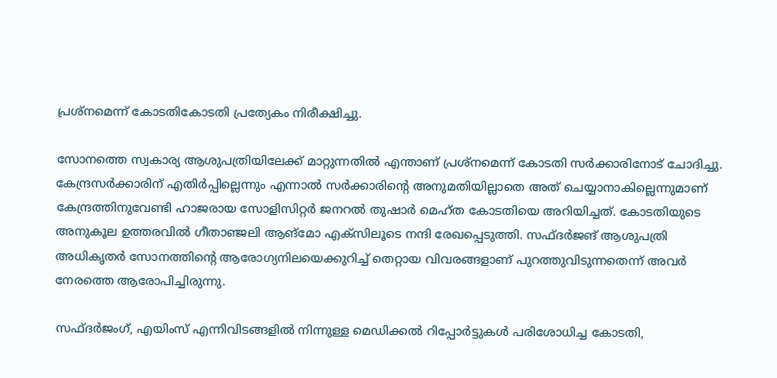പ്രശ്‌നമെന്ന് കോടതികോടതി പ്രത്യേകം നിരീക്ഷിച്ചു.

സോനത്തെ സ്വകാര്യ ആശുപത്രിയിലേക്ക് മാറ്റുന്നതിൽ എന്താണ് പ്രശ്‌നമെന്ന് കോടതി സർക്കാരിനോട് ചോദിച്ചു. കേന്ദ്രസർക്കാരിന് എതിർപ്പില്ലെന്നും എന്നാൽ സർക്കാരിന്റെ അനുമതിയില്ലാതെ അത് ചെയ്യാനാകില്ലെന്നുമാണ് കേന്ദ്രത്തിനുവേണ്ടി ഹാജരായ സോളിസിറ്റർ ജനറൽ തുഷാർ മെഹ്ത കോടതിയെ അറിയിച്ചത്. കോടതിയുടെ അനുകൂല ഉത്തരവിൽ ഗീതാഞ്ജലി ആങ്‌മോ എക്സിലൂടെ നന്ദി രേഖപ്പെടുത്തി. സഫ്ദർജങ് ആശുപത്രി അധികൃതർ സോനത്തിന്റെ ആരോഗ്യനിലയെക്കുറിച്ച് തെറ്റായ വിവരങ്ങളാണ് പുറത്തുവിടുന്നതെന്ന് അവർ നേരത്തെ ആരോപിച്ചിരുന്നു.

സഫ്ദർജംഗ്, എയിംസ് എന്നിവിടങ്ങളിൽ നിന്നുള്ള മെഡിക്കൽ റിപ്പോർട്ടുകൾ പരിശോധിച്ച കോടതി,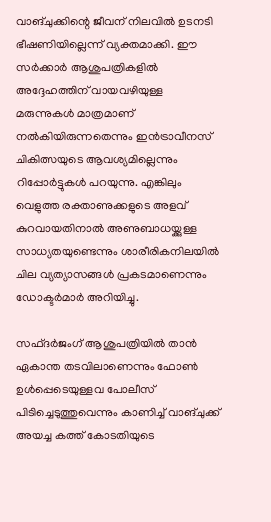വാങ്ചുക്കിന്റെ ജീവന് നിലവിൽ ഉടനടി ഭീഷണിയില്ലെന്ന് വ്യക്തമാക്കി. ഈ സർക്കാർ ആശുപത്രികളിൽ അദ്ദേഹത്തിന് വായവഴിയുള്ള മരുന്നുകൾ മാത്രമാണ് നൽകിയിരുന്നതെന്നും ഇൻട്രാവീനസ് ചികിത്സയുടെ ആവശ്യമില്ലെന്നും റിപ്പോർട്ടുകൾ പറയുന്നു. എങ്കിലും വെളുത്ത രക്താണുക്കളുടെ അളവ് കുറവായതിനാൽ അണുബാധയ്ക്കുള്ള സാധ്യതയുണ്ടെന്നും ശാരീരികനിലയിൽ ചില വ്യത്യാസങ്ങൾ പ്രകടമാണെന്നും ഡോക്ടർമാർ അറിയിച്ചു.

സഫ്ദർജംഗ് ആശുപത്രിയിൽ താൻ ഏകാന്ത തടവിലാണെന്നും ഫോൺ ഉൾപ്പെടെയുള്ളവ പോലീസ് പിടിച്ചെടുത്തുവെന്നും കാണിച്ച് വാങ്ചുക്ക് അയച്ച കത്ത് കോടതിയുടെ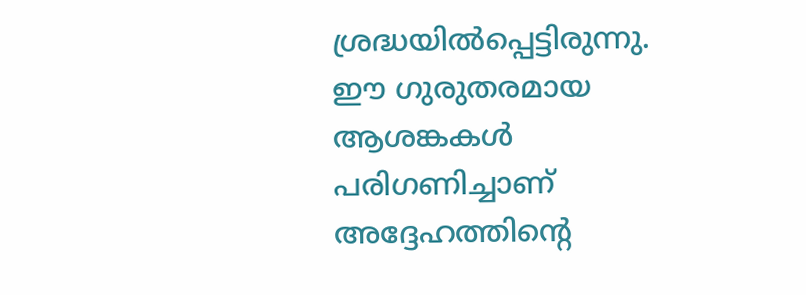ശ്രദ്ധയിൽപ്പെട്ടിരുന്നു. ഈ ഗുരുതരമായ ആശങ്കകൾ പരിഗണിച്ചാണ് അദ്ദേഹത്തിന്റെ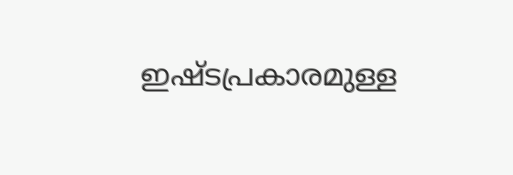ഇഷ്ടപ്രകാരമുള്ള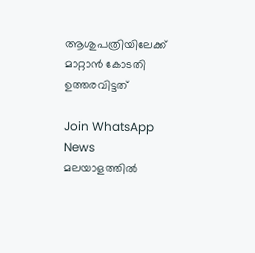ആശുപത്രിയിലേക്ക് മാറ്റാൻ കോടതി ഉത്തരവിട്ടത്

Join WhatsApp News
മലയാളത്തില്‍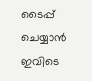ടൈപ്പ് ചെയ്യാന്‍ ഇവിടെ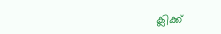ക്ലിക്ക്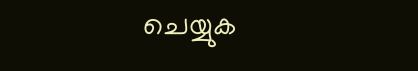ചെയ്യുക